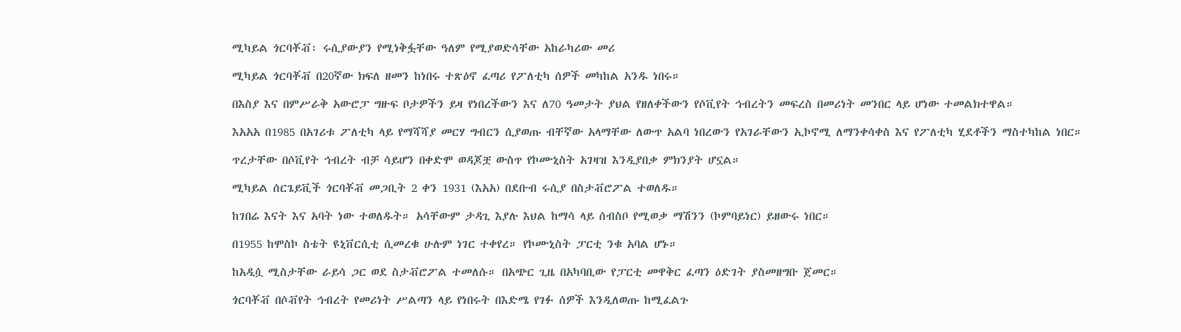ሚካይል ጎርባቾቭ፡ ሩሲያውያን የሚነቅፏቸው ዓለም የሚያወድሳቸው አከራካሪው መሪ

ሚካይል ጎርባቾቭ በ20ኛው ክፍለ ዘመን ከነበሩ ተጽዕኖ ፈጣሪ የፖለቲካ ሰዎች መካከል አንዱ ነበሩ።

በእስያ እና በምሥራቅ አውሮፓ ግዙፍ ቦታዎችን ይዛ የነበረችውን እና ለ70 ዓመታት ያህል የዘለቀችውን የሶቪየት ኅብረትን መፍረስ በመሪነት መንበር ላይ ሆነው ተመልክተዋል።

እአአአ በ1985 በአገሪቱ ፖለቲካ ላይ የማሻሻያ መርሃ ግብርን ሲያወጡ ብቸኛው አላማቸው ለውጥ አልባ ነበረውን የአገራቸውን ኢኮኖሚ ለማንቀሳቀስ እና የፖለቲካ ሂደቶችን ማስተካከል ነበር።

ጥረታቸው በሶቪየት ኅብረት ብቻ ሳይሆን በቀድሞ ወዳጆቿ ውስጥ የኮሙኒስት አገዛዝ እንዲያበቃ ምክንያት ሆኗል።

ሚካይል ሰርጌይቪች ጎርባቾቭ መጋቢት 2 ቀን 1931 (እአአ) በደቡብ ሩሲያ በስታቭሮፖል ተወለዱ።

ከገበሬ እናት እና አባት ነው ተወለዱት። አሳቸውም ታዳጊ እያሉ እህል ከማሳ ላይ ሰብስቦ የሚወቃ ማሽንን (ኮምባይነር) ይዘውሩ ነበር።

በ1955 ከሞስኮ ስቴት ዩኒቨርሲቲ ሲመረቁ ሁሉም ነገር ተቀየረ። የኮሙኒስት ፓርቲ ንቁ አባል ሆኑ።

ከአዲሷ ሚስታቸው ራይሳ ጋር ወደ ስታቭሮፖል ተመለሱ። በአጭር ጊዜ በአካባቢው የፓርቲ መዋቅር ፈጣን ዕድገት ያስመዘግቡ ጀመር።

ጎርባቾቭ በሶቭየት ኅብረት የመሪነት ሥልጣን ላይ የነበሩት በእድሜ የገፉ ሰዎች እንዲለወጡ ከሚፈልጉ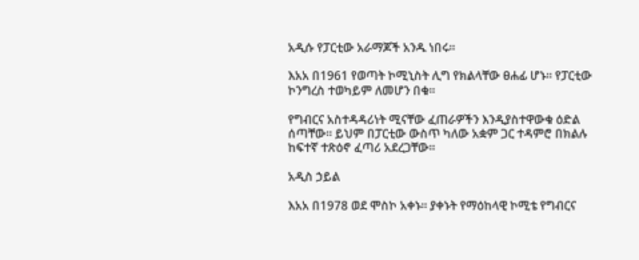አዲሱ የፓርቲው አራማጆች አንዱ ነበሩ።

እአአ በ1961 የወጣት ኮሚኒስት ሊግ የክልላቸው ፀሐፊ ሆኑ። የፓርቲው ኮንግረስ ተወካይም ለመሆን በቁ።

የግብርና አስተዳዳሪነት ሚናቸው ፈጠራዎችን እንዲያስተዋውቁ ዕድል ሰጣቸው። ይህም በፓርቲው ውስጥ ካለው አቋም ጋር ተዳምሮ በክልሉ ከፍተኛ ተጽዕኖ ፈጣሪ አደረጋቸው።

አዲስ ኃይል

እአአ በ1978 ወደ ሞስኮ አቀኑ። ያቀኑት የማዕከላዊ ኮሚቴ የግብርና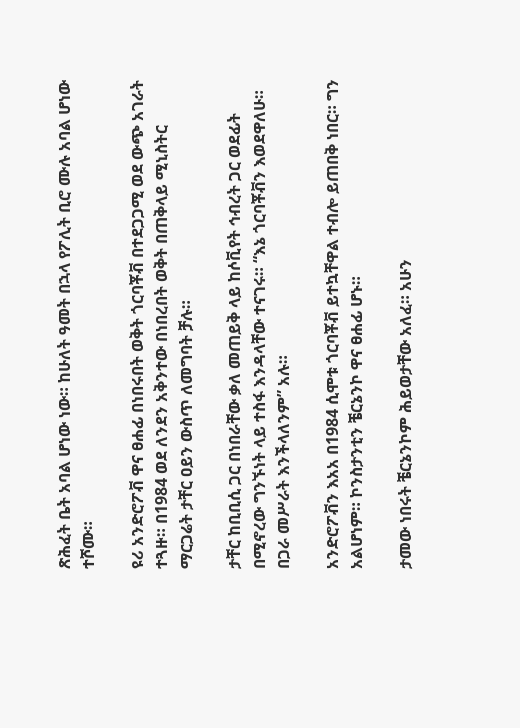ጽሕፈት ቤት አባል ሆነው ነው። ከሁለት ዓመት በኋላ የፖሊት ቢሮ ሙሉ አባል ሆነው ተሾሙ።

ዩሪ አንድሮፖቭ ዋና ፀሐፊ በነበሩበት ወቅት ጎርባቾቭ በተደጋጋሚ ወደ ውጭ አገራት ተጓዙ። በ1984 ወደ ለንደን አቅንተው በነበረበት ወቅት በጠቅላይ ሚኒስትር ማርጋሬት ታቸር ዐይን ውስጥ ለመግባት ቻሉ።

ታቸር ከቢቢሲ ጋር በነበራቸው ቃለ መጠይቅ ላይ ከሶቪየት ኅብረት ጋር ወደፊት በሚኖረው ግንኙነት ላይ ተስፋ እንዳላቸው ተናገሩ። “እኔ ጎርባቾቭን እወደዋለሁ። በጋራ መሥራት እንችላለንም” አሉ።

አንድሮፖቭን እአአ በ1984 ሲሞቱ ጎርባቾቭ ይተኳቸዋል ተብሎ ይጠበቅ ነበር። ግን አልሆነም። ኮንስታንቲን ቼርኔንኮ ዋና ፀሐፊ ሆኑ።

ታመው ነበሩት ቼርኔንኮም ሕይወታቸው አለፈ። አሁን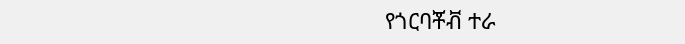የጎርባቾቭ ተራ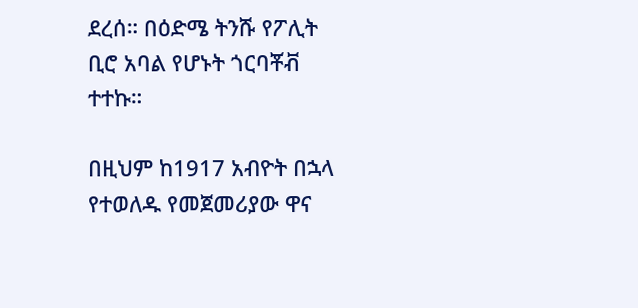ደረሰ። በዕድሜ ትንሹ የፖሊት ቢሮ አባል የሆኑት ጎርባቾቭ ተተኩ።

በዚህም ከ1917 አብዮት በኋላ የተወለዱ የመጀመሪያው ዋና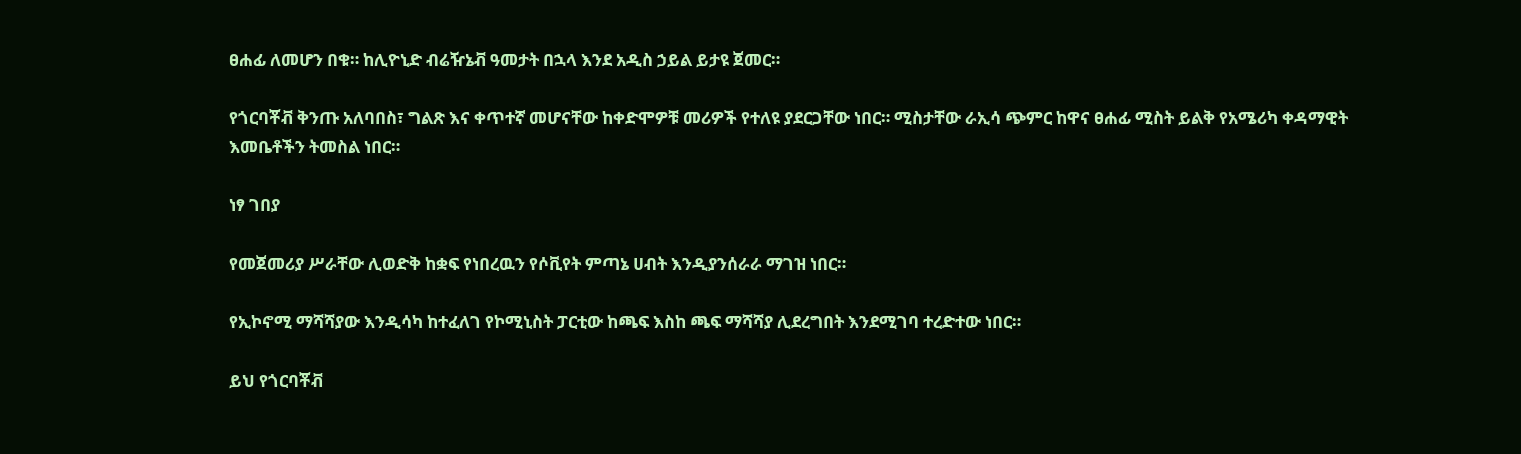ፀሐፊ ለመሆን በቁ። ከሊዮኒድ ብሬዥኔቭ ዓመታት በኋላ እንደ አዲስ ኃይል ይታዩ ጀመር።

የጎርባቾቭ ቅንጡ አለባበስ፣ ግልጽ እና ቀጥተኛ መሆናቸው ከቀድሞዎቹ መሪዎች የተለዩ ያደርጋቸው ነበር። ሚስታቸው ራኢሳ ጭምር ከዋና ፀሐፊ ሚስት ይልቅ የአሜሪካ ቀዳማዊት እመቤቶችን ትመስል ነበር።

ነፃ ገበያ

የመጀመሪያ ሥራቸው ሊወድቅ ከቋፍ የነበረዉን የሶቪየት ምጣኔ ሀብት እንዲያንሰራራ ማገዝ ነበር።

የኢኮኖሚ ማሻሻያው እንዲሳካ ከተፈለገ የኮሚኒስት ፓርቲው ከጫፍ እስከ ጫፍ ማሻሻያ ሊደረግበት እንደሚገባ ተረድተው ነበር።

ይህ የጎርባቾቭ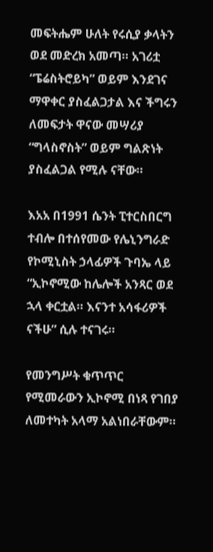መፍትሔም ሁለት የሩሲያ ቃላትን ወደ መድረክ አመጣ። አገሪቷ “ፔሬስትሮይካ” ወይም እንደገና ማዋቀር ያስፈልጋታል እና ችግሩን ለመፍታት ዋናው መሣሪያ “ግላስኖስት” ወይም ግልጽነት ያስፈልጋል የሚሉ ናቸው።

እአአ በ1991 ሴንት ፒተርስበርግ ተብሎ በተሰየመው የሌኒንግራድ የኮሚኒስት ኃላፊዎች ጉባኤ ላይ “ኢኮኖሚው ከሌሎች አንጻር ወደ ኋላ ቀርቷል። እናንተ አሳፋሪዎች ናችሁ” ሲሉ ተናገሩ።

የመንግሥት ቁጥጥር የሚመራውን ኢኮኖሚ በነጻ የገበያ ለመተካት አላማ አልነበራቸውም።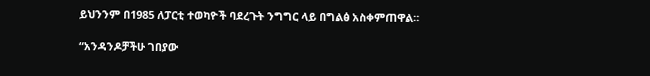ይህንንም በ1985 ለፓርቲ ተወካዮች ባደረጉት ንግግር ላይ በግልፅ አስቀምጠዋል።

“አንዳንዶቻችሁ ገበያው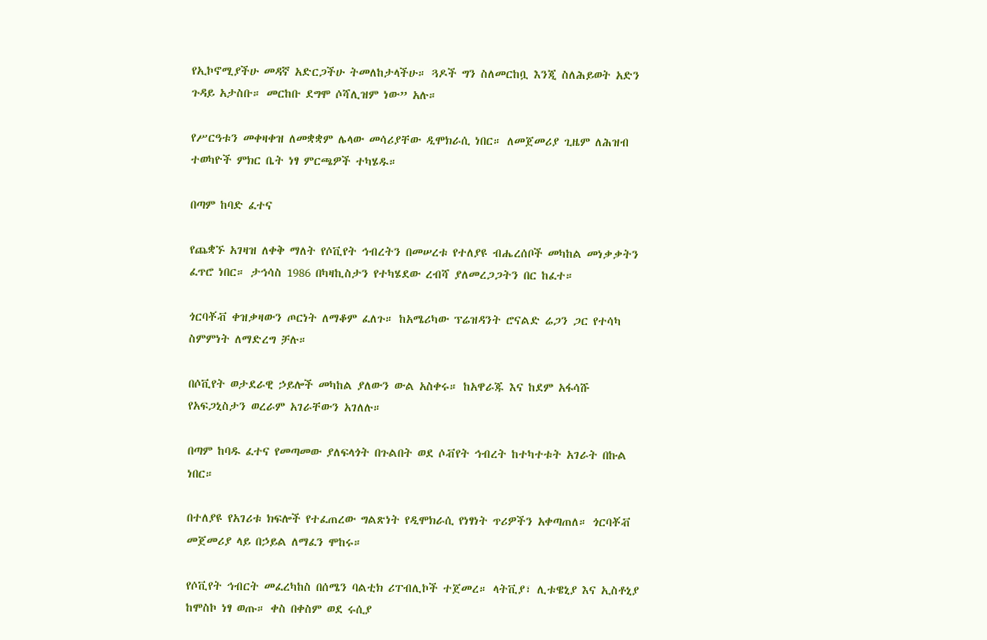የኢኮኖሚያችሁ መዳኛ አድርጋችሁ ትመለከታላችሁ። ጓዶች ግን ስለመርከቧ እንጂ ስለሕይወት አድን ጉዳይ አታስቡ። መርከቡ ደግሞ ሶሻሊዝም ነው” አሉ።

የሥርዓቱን መቀዛቀዝ ለመቋቋም ሌላው መሳሪያቸው ዲሞክራሲ ነበር። ለመጀመሪያ ጊዜም ለሕዝብ ተወካዮች ምክር ቤት ነፃ ምርጫዎች ተካሄዱ።

በጣም ከባድ ፈተና

የጨቋኙ አገዛዝ ለቀቅ ማለት የሶቪየት ኅብረትን በመሠረቱ የተለያዩ ብሔረሰቦች መካከል መነቃቃትን ፈጥሮ ነበር። ታኅሳስ 1986 በካዛኪስታን የተካሄደው ረብሻ ያለመረጋጋትን በር ከፈተ።

ጎርባቾቭ ቀዝቃዛውን ጦርነት ለማቆም ፈለጉ። ከአሜሪካው ፕሬዝዳንት ሮናልድ ሬጋን ጋር የተሳካ ስምምነት ለማድረግ ቻሉ።

በሶቪየት ወታደራዊ ኃይሎች መካከል ያለውን ውል አስቀሩ። ከአዋራጁ እና ከደም አፋሳሹ የአፍጋኒስታን ወረራም አገራቸውን አገለሉ።

በጣም ከባዱ ፈተና የመጣመው ያለፍላጎት በጉልበት ወደ ሶቭየት ኅብረት ከተካተቱት አገራት በኩል ነበር።

በተለያዩ የአገሪቱ ክፍሎች የተፈጠረው ግልጽነት የዲሞክራሲ የነፃነት ጥሪዎችን አቀጣጠለ። ጎርባቾቭ መጀመሪያ ላይ በኃይል ለማፈን ሞከሩ።

የሶቪየት ኅብርት መፈረካከስ በሰሜን ባልቲክ ሪፐብሊኮች ተጀመረ። ላትቪያ፣ ሊቱዌኒያ እና ኢስቶኒያ ከሞስኮ ነፃ ወጡ። ቀስ በቀስም ወደ ሩሲያ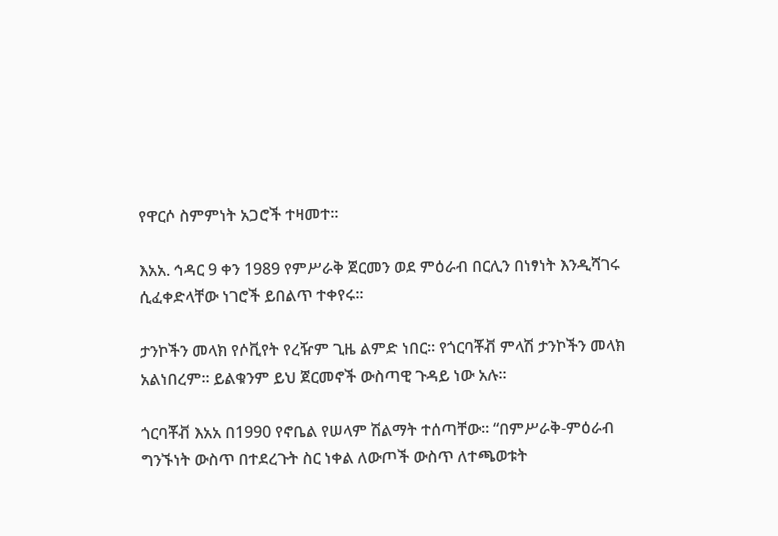የዋርሶ ስምምነት አጋሮች ተዛመተ።

እአአ. ኅዳር 9 ቀን 1989 የምሥራቅ ጀርመን ወደ ምዕራብ በርሊን በነፃነት እንዲሻገሩ ሲፈቀድላቸው ነገሮች ይበልጥ ተቀየሩ።

ታንኮችን መላክ የሶቪየት የረዥም ጊዜ ልምድ ነበር። የጎርባቾቭ ምላሽ ታንኮችን መላክ አልነበረም። ይልቁንም ይህ ጀርመኖች ውስጣዊ ጉዳይ ነው አሉ።

ጎርባቾቭ እአአ በ1990 የኖቤል የሠላም ሽልማት ተሰጣቸው። “በምሥራቅ-ምዕራብ ግንኙነት ውስጥ በተደረጉት ስር ነቀል ለውጦች ውስጥ ለተጫወቱት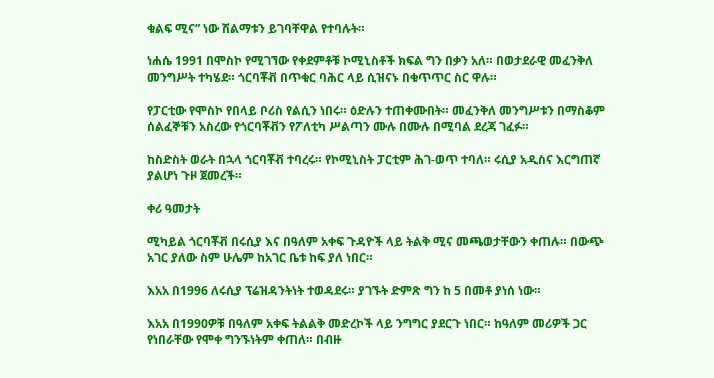ቁልፍ ሚና” ነው ሽልማቱን ይገባቸዋል የተባሉት።

ነሐሴ 1991 በሞስኮ የሚገኘው የቀደምቶቹ ኮሚኒስቶች ክፍል ግን በቃን አለ። በወታደራዊ መፈንቅለ መንግሥት ተካሄደ። ጎርባቾቭ በጥቁር ባሕር ላይ ሲዝናኑ በቁጥጥር ስር ዋሉ።

የፓርቲው የሞስኮ የበላይ ቦሪስ የልሲን ነበሩ። ዕድሉን ተጠቀሙበት። መፈንቅለ መንግሥቱን በማስቆም ሰልፈኞቹን አስረው የጎርባቾቭን የፖለቲካ ሥልጣን ሙሉ በሙሉ በሚባል ደረጃ ገፈፉ።

ከስድስት ወራት በኋላ ጎርባቾቭ ተባረሩ። የኮሚኒስት ፓርቲም ሕገ-ወጥ ተባለ። ሩሲያ አዲስና እርግጠኛ ያልሆነ ጉዞ ጀመረች።

ቀሪ ዓመታት

ሚካይል ጎርባቾቭ በሩሲያ እና በዓለም አቀፍ ጉዳዮች ላይ ትልቅ ሚና መጫወታቸውን ቀጠሉ። በውጭ አገር ያለው ስም ሁሌም ከአገር ቤቱ ከፍ ያለ ነበር።

እአአ በ1996 ለሩሲያ ፕሬዝዳንትነት ተወዳደሩ። ያገኙት ድምጽ ግን ከ 5 በመቶ ያነሰ ነው።

እአአ በ1990ዎቹ በዓለም አቀፍ ትልልቅ መድረኮች ላይ ንግግር ያደርጉ ነበር። ከዓለም መሪዎች ጋር የነበራቸው የሞቀ ግንኙነትም ቀጠለ። በብዙ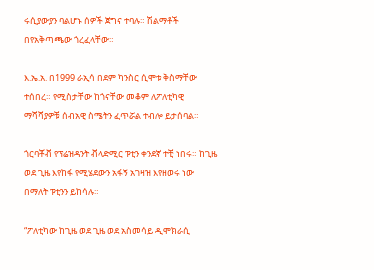ሩሲያውያን ባልሆኑ ሰዎች ጀግና ተባሉ። ሽልማቶች በየአቅጣጫው ጎረፈላቸው።

እ.ኤ.አ. በ1999 ራኢሳ በደም ካንስር ሲሞቱ ቅስማቸው ተሰበረ። የሚስታቸው ከጎናቸው መቆም ለፖለቲካዊ ማሻሻያዎቹ ሰብአዊ ስሜትን ፈጥሯል ተብሎ ይታሰባል።

ጎርባቾቭ የፕሬዝዳንት ቭላድሚር ፑቲን ቀንደኛ ተቺ ነበሩ። ከጊዜ ወደ ጊዜ እየከፋ የሚሄደውን አፋኝ አገዛዝ እየዘወሩ ነው በማለት ፑቲንን ይከሳሉ።

“ፖለቲካው ከጊዜ ወደ ጊዜ ወደ አስመሳይ ዲሞክራሲ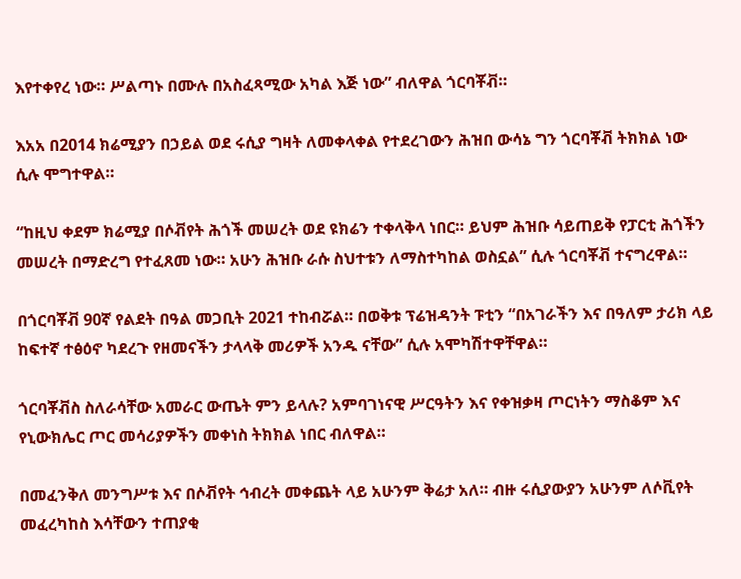እየተቀየረ ነው። ሥልጣኑ በሙሉ በአስፈጻሚው አካል እጅ ነው” ብለዋል ጎርባቾቭ።

እአአ በ2014 ክሬሚያን በኃይል ወደ ሩሲያ ግዛት ለመቀላቀል የተደረገውን ሕዝበ ውሳኔ ግን ጎርባቾቭ ትክክል ነው ሲሉ ሞግተዋል።

“ከዚህ ቀደም ክሬሚያ በሶቭየት ሕጎች መሠረት ወደ ዩክሬን ተቀላቅላ ነበር። ይህም ሕዝቡ ሳይጠይቅ የፓርቲ ሕጎችን መሠረት በማድረግ የተፈጸመ ነው። አሁን ሕዝቡ ራሱ ስህተቱን ለማስተካከል ወስኗል” ሲሉ ጎርባቾቭ ተናግረዋል።

በጎርባቾቭ 90ኛ የልደት በዓል መጋቢት 2021 ተከብሯል። በወቅቱ ፕሬዝዳንት ፑቲን “በአገራችን እና በዓለም ታሪክ ላይ ከፍተኛ ተፅዕኖ ካደረጉ የዘመናችን ታላላቅ መሪዎች አንዱ ናቸው” ሲሉ አሞካሽተዋቸዋል።

ጎርባቾቭስ ስለራሳቸው አመራር ውጤት ምን ይላሉ? አምባገነናዊ ሥርዓትን እና የቀዝቃዛ ጦርነትን ማስቆም እና የኒውክሌር ጦር መሳሪያዎችን መቀነስ ትክክል ነበር ብለዋል።

በመፈንቅለ መንግሥቱ እና በሶቭየት ኅብረት መቀጨት ላይ አሁንም ቅሬታ አለ። ብዙ ሩሲያውያን አሁንም ለሶቪየት መፈረካከስ እሳቸውን ተጠያቂ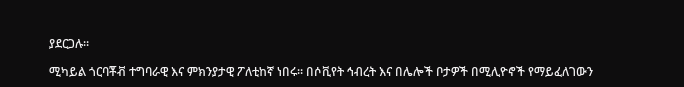ያደርጋሉ።

ሚካይል ጎርባቾቭ ተግባራዊ እና ምክንያታዊ ፖለቲከኛ ነበሩ። በሶቪየት ኅብረት እና በሌሎች ቦታዎች በሚሊዮኖች የማይፈለገውን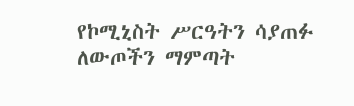የኮሚኒስት ሥርዓትን ሳያጠፉ ለውጦችን ማምጣት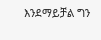እንደማይቻል ግን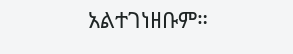አልተገነዘቡም።